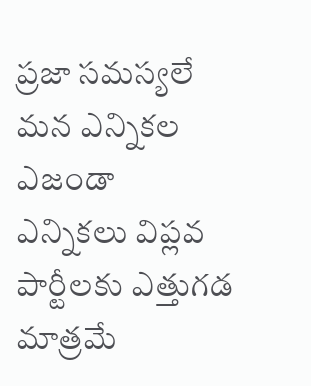ప్రజా సమస్యలే మన ఎన్నికల ఎజండా
ఎన్నికలు విప్లవ పార్టీలకు ఎత్తుగడ మాత్రమే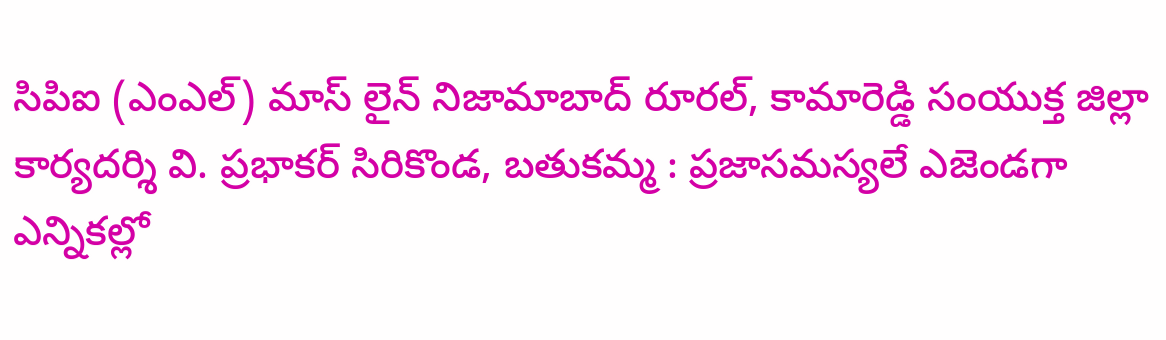సిపిఐ (ఎంఎల్) మాస్ లైన్ నిజామాబాద్ రూరల్, కామారెడ్డి సంయుక్త జిల్లా కార్యదర్శి వి. ప్రభాకర్ సిరికొండ, బతుకమ్మ : ప్రజాసమస్యలే ఎజెండగా ఎన్నికల్లో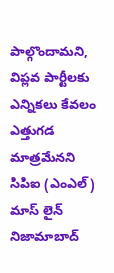పాల్గొందామని, విప్లవ పార్టీలకు ఎన్నికలు కేవలం ఎత్తుగడ మాత్రమేనని సిపిఐ (ఎంఎల్) మాస్ లైన్ నిజామాబాద్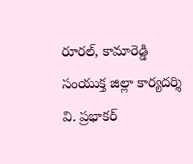రూరల్, కామారెడ్డి సంయుక్త జిల్లా కార్యదర్శి వి. ప్రభాకర్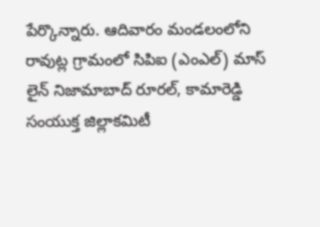పేర్కొన్నారు. ఆదివారం మండలంలోని రావుట్ల గ్రామంలో సిపిఐ (ఎంఎల్) మాస్ లైన్ నిజామాబాద్ రూరల్, కామారెడ్డి సంయుక్త జిల్లాకమిటీ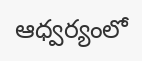ఆధ్వర్యంలో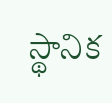స్థానిక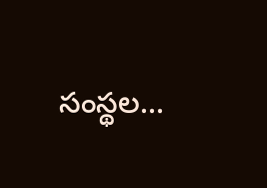సంస్థల...